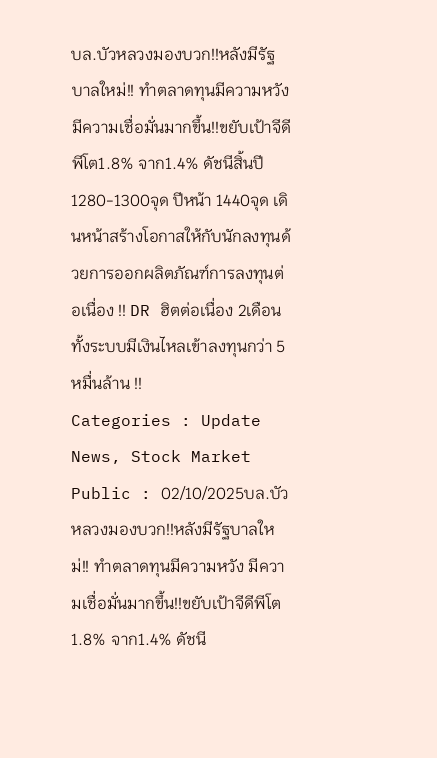บล.บัวหลวงมองบวก!!หลังมีรัฐบาลใหม่!! ทำตลาดทุนมีความหวัง มีความเชื่อมั่นมากขึ้น!!ขยับเป้าจีดีพีโต1.8% จาก1.4% ดัชนีสิ้นปี 1280-1300จุด ปีหน้า 1440จุด เดินหน้าสร้างโอกาสให้กับนักลงทุนด้วยการออกผลิตภัณฑ์การลงทุนต่อเนื่อง !! DR ฮิตต่อเนื่อง 2เดือนทั้งระบบมีเงินไหลเข้าลงทุนกว่า 5หมื่นล้าน !!
Categories : Update News, Stock Market
Public : 02/10/2025บล.บัวหลวงมองบวก!!หลังมีรัฐบาลใหม่!! ทำตลาดทุนมีความหวัง มีความเชื่อมั่นมากขึ้น!!ขยับเป้าจีดีพีโต1.8% จาก1.4% ดัชนี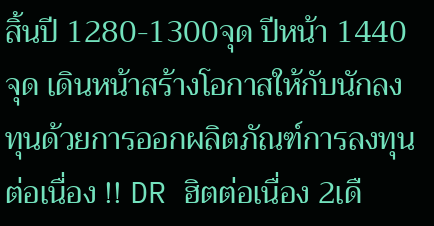สิ้นปี 1280-1300จุด ปีหน้า 1440จุด เดินหน้าสร้างโอกาสให้กับนักลงทุนด้วยการออกผลิตภัณฑ์การลงทุนต่อเนื่อง !! DR ฮิตต่อเนื่อง 2เดื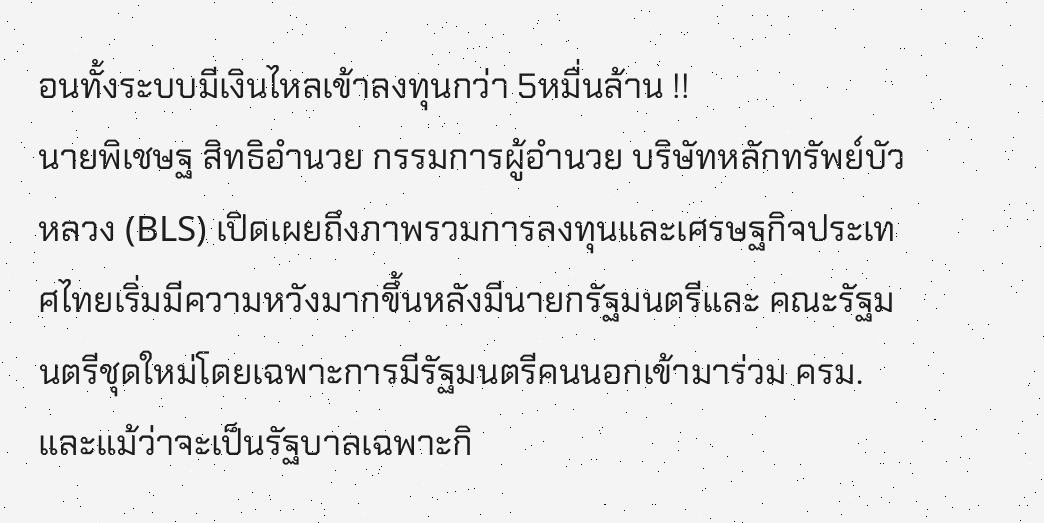อนทั้งระบบมีเงินไหลเข้าลงทุนกว่า 5หมื่นล้าน !!
นายพิเชษฐ สิทธิอำนวย กรรมการผู้อำนวย บริษัทหลักทรัพย์บัวหลวง (BLS) เปิดเผยถึงภาพรวมการลงทุนและเศรษฐกิจประเทศไทยเริ่มมีความหวังมากขึ้นหลังมีนายกรัฐมนตรีและ คณะรัฐมนตรีชุดใหม่โดยเฉพาะการมีรัฐมนตรีคนนอกเข้ามาร่วม ครม. และแม้ว่าจะเป็นรัฐบาลเฉพาะกิ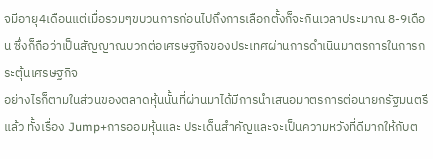จมีอายุ4เดือนแต่เมื่อรวมๆขบวนการก่อนไปถึงการเลือกตั้งก็จะกินเวลาประมาณ 8-9เดือน ซึ่งก็ถือว่าเป็นสัญญาณบวกต่อเศรษฐกิจของประเทศผ่านการดำเนินมาตรการในการกระตุ้นเศรษฐกิจ
อย่างไรก็ตามในส่วนของตลาดหุ้นนั้นที่ผ่านมาได้มีการนำเสนอมาตรการต่อนายกรัฐมนตรีแล้ว ทั้งเรื่อง Jump+การออมหุ้นและ ประเด็นสำคัญและจะเป็นความหวังที่ดีมากให้กับต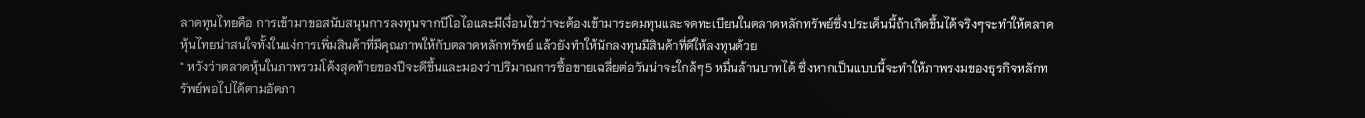ลาดทุนไทยคือ การเข้ามาขอสนับสนุนการลงทุนจากบีโอไอและมีเงื่อนไขว่าจะต้องเข้ามาระดมทุนและจดทะเบียนในตลาดหลักทรัพย์ซึ่งประเด็นนี้ถ้าเกิดขึ้นได้จริงๆจะทำให้ตลาดหุ้นไทยน่าสนใจทั้งในแง่การเพิ่มสินค้าที่มีคุณภาพให้กับตลาดหลักทรัพย์ แล้วยังทำให้นักลงทุนมีสินค้าที่ดีให้ลงทุนด้วย
" หวังว่าตลาดหุ้นในภาพรวมโค้งสุดท้ายของปีจะดีขึ้นและมองว่าปริมาณการซื้อขายเฉลี่ยต่อวันน่าจะใกล้ๆ5 หมื่นล้านบาทได้ ซึ่งหากเป็นแบบนี้จะทำให้ภาพรงมของธุรกิจหลักทรัพย์พอไปได้ตามอัตภา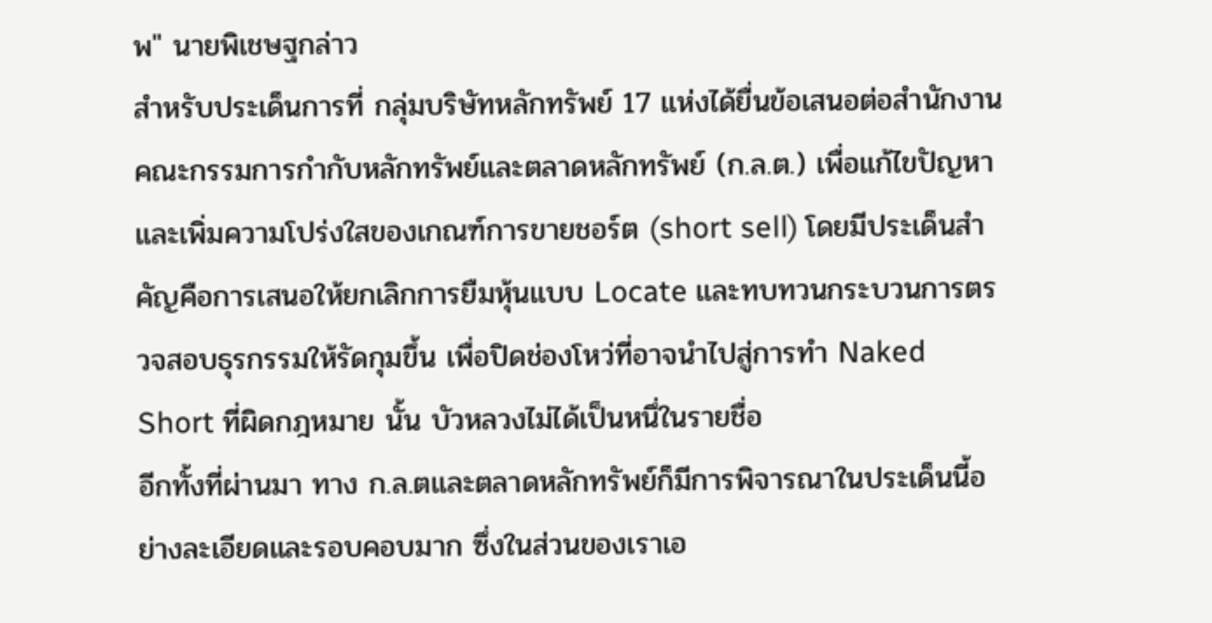พ" นายพิเชษฐกล่าว
สำหรับประเด็นการที่ กลุ่มบริษัทหลักทรัพย์ 17 แห่งได้ยื่นข้อเสนอต่อสำนักงานคณะกรรมการกำกับหลักทรัพย์และตลาดหลักทรัพย์ (ก.ล.ต.) เพื่อแก้ไขปัญหาและเพิ่มความโปร่งใสของเกณฑ์การขายชอร์ต (short sell) โดยมีประเด็นสำคัญคือการเสนอให้ยกเลิกการยืมหุ้นแบบ Locate และทบทวนกระบวนการตรวจสอบธุรกรรมให้รัดกุมขึ้น เพื่อปิดช่องโหว่ที่อาจนำไปสู่การทำ Naked Short ที่ผิดกฎหมาย นั้น บัวหลวงไม่ได้เป็นหนึ่ในรายชื่อ
อีกทั้งที่ผ่านมา ทาง ก.ล.ตและตลาดหลักทรัพย์ก็มีการพิจารณาในประเด็นนี้อย่างละเอียดและรอบคอบมาก ซึ่งในส่วนของเราเอ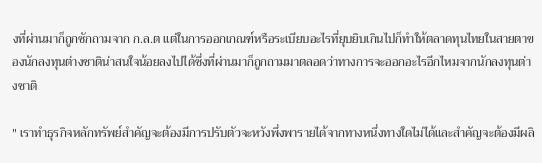งที่ผ่านมาก็ถูกซักถามจาก ก.ล.ต แต่ในการออกเกณฑ์หรือระเบียบอะไรที่ยุบยิบเกินไปก็ทำให้ตลาดทุนไทยในสายตาของนักลงทุนต่างชาติน่าสนใจน้อยลงไปได้ซึ่งที่ผ่านมาก็ถูกถามมาตลอดว่าทางการจะออกอะไรอีกไหมจากนักลงทุนต่างชาติ

" เราทำธุรกิจหลักทรัพย์สำคัญจะต้องมีการปรับตัวจะหวังพึ่งพารายได้จากทางหนึ่งทางใดไม่ได้และสำคัญจะต้องมีผลิ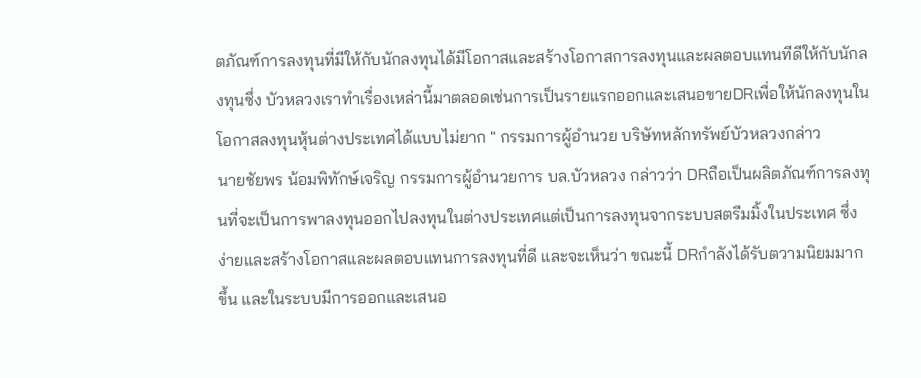ตภัณฑ์การลงทุนที่มีให้กับนักลงทุนได้มีโอกาสและสร้างโอกาสการลงทุนและผลตอบแทนทีดีให้กับนักลงทุนซึ่ง บัวหลวงเราทำเรื่องเหล่านี้มาตลอดเช่นการเป็นรายแรกออกและเสนอขายDRเพื่อให้นักลงทุนในโอกาสลงทุนหุ้นต่างประเทศได้แบบไม่ยาก " กรรมการผู้อำนวย บริษัทหลักทรัพย์บัวหลวงกล่าว
นายชัยพร น้อมพิทักษ์เจริญ กรรมการผู้อำนวยการ บล.บัวหลวง กล่าวว่า DRถือเป็นผลิตภัณฑ์การลงทุนที่จะเป็นการพาลงทุนออกไปลงทุนในต่างประเทศแต่เป็นการลงทุนจากระบบสตรีมมิ้งในประเทศ ซึ่งง่ายและสร้างโอกาสและผลตอบแทนการลงทุนที่ดี และจะเห็นว่า ขณะนี้ DRกำลังได้รับตวามนิยมมากขึ้น และในระบบมีการออกและเสนอ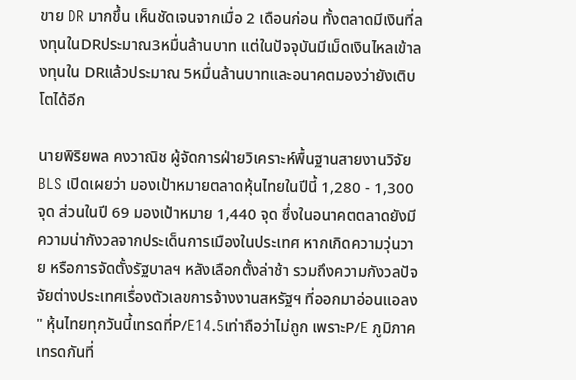ขาย DR มากขึ้น เห็นชัดเจนจากเมื่อ 2 เดือนก่อน ทั้งตลาดมีเงินที่ลงทุนในDRประมาณ3หมื่นล้านบาท แต่ในปัจจุบันมีเม็ดเงินไหลเข้าลงทุนใน DRแล้วประมาณ 5หมื่นล้านบาทและอนาคตมองว่ายังเติบโตได้อีก

นายพิริยพล คงวาณิช ผู้จัดการฝ่ายวิเคราะห์พื้นฐานสายงานวิจัย BLS เปิดเผยว่า มองเป้าหมายตลาดหุ้นไทยในปีนี้ 1,280 - 1,300 จุด ส่วนในปี 69 มองเป้าหมาย 1,440 จุด ซึ่งในอนาคตตลาดยังมีความน่ากังวลจากประเด็นการเมืองในประเทศ หากเกิดความวุ่นวาย หรือการจัดตั้งรัฐบาลฯ หลังเลือกตั้งล่าช้า รวมถึงความกังวลปัจจัยต่างประเทศเรื่องตัวเลขการจ้างงานสหรัฐฯ ที่ออกมาอ่อนแอลง
" หุ้นไทยทุกวันนี้เทรดที่P/E14.5เท่าถือว่าไม่ถูก เพราะP/E ภูมิภาคเทรดกันที่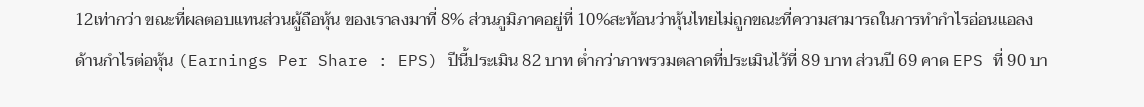12เท่ากว่า ขณะที่ผลตอบแทนส่วนผู้ถือหุ้น ของเราลงมาที่ 8% ส่วนภูมิภาคอยู่ที่ 10%สะท้อนว่าหุ้นไทยไม่ถูกขณะที่ความสามารถในการทำกำไรอ่อนแอลง
ด้านกำไรต่อหุ้น (Earnings Per Share : EPS) ปีนี้ประเมิน 82 บาท ต่ำกว่าภาพรวมตลาดที่ประเมินไว้ที่ 89 บาท ส่วนปี 69 คาด EPS ที่ 90 บา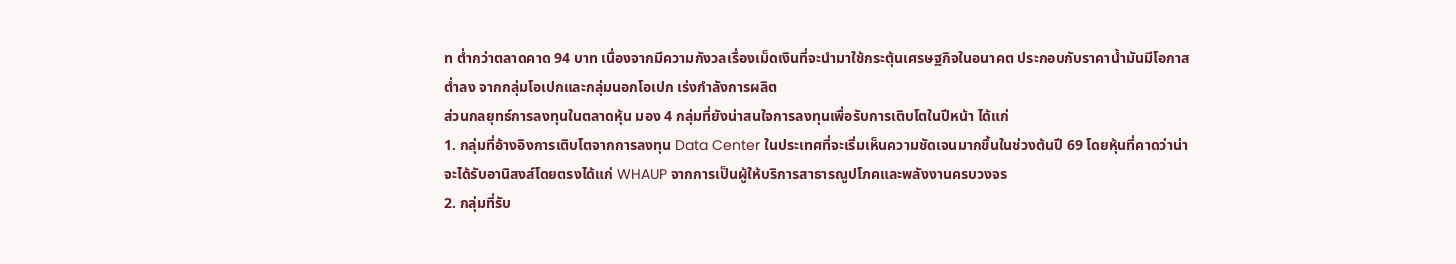ท ต่ำกว่าตลาดคาด 94 บาท เนื่องจากมีความกังวลเรื่องเม็ดเงินที่จะนำมาใช้กระตุ้นเศรษฐกิจในอนาคต ประกอบกับราคาน้ำมันมีโอกาสต่ำลง จากกลุ่มโอเปกและกลุ่มนอกโอเปก เร่งกำลังการผลิต
ส่วนกลยุทธ์การลงทุนในตลาดหุ้น มอง 4 กลุ่มที่ยังน่าสนใจการลงทุนเพื่อรับการเติบโตในปีหน้า ได้แก่
1. กลุ่มที่อ้างอิงการเติบโตจากการลงทุน Data Center ในประเทศที่จะเริ่มเห็นความชัดเจนมากขึ้นในช่วงต้นปี 69 โดยหุ้นที่คาดว่าน่าจะได้รับอานิสงส์โดยตรงได้แก่ WHAUP จากการเป็นผู้ให้บริการสาธารณูปโภคและพลังงานครบวงจร
2. กลุ่มที่รับ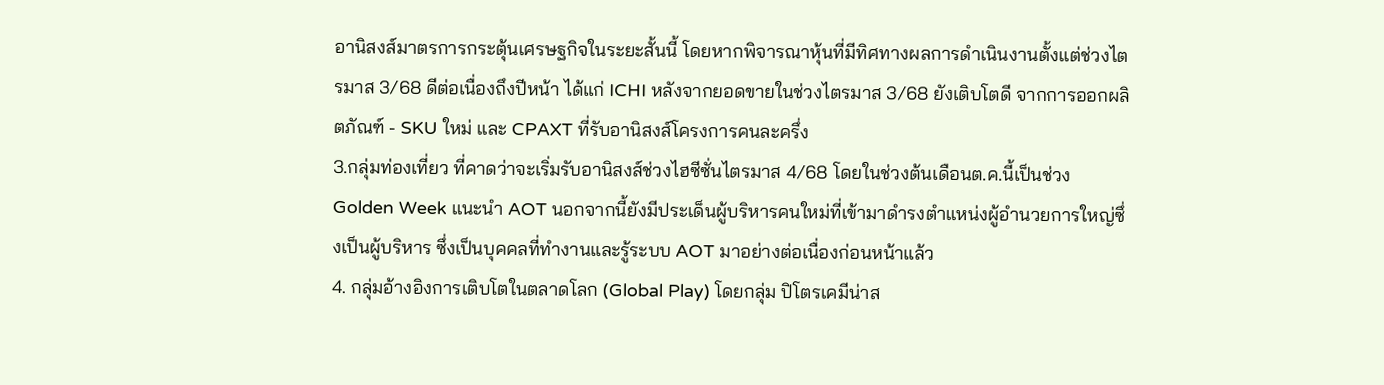อานิสงส์มาตรการกระตุ้นเศรษฐกิจในระยะสั้นนี้ โดยหากพิจารณาหุ้นที่มีทิศทางผลการดำเนินงานตั้งแต่ช่วงไตรมาส 3/68 ดีต่อเนื่องถึงปีหน้า ได้แก่ ICHI หลังจากยอดขายในช่วงไตรมาส 3/68 ยังเติบโตดี จากการออกผลิตภัณฑ์ - SKU ใหม่ และ CPAXT ที่รับอานิสงส์โครงการคนละครึ่ง
3.กลุ่มท่องเที่ยว ที่คาดว่าจะเริ่มรับอานิสงส์ช่วงไฮซีซั่นไตรมาส 4/68 โดยในช่วงต้นเดือนต.ค.นี้เป็นช่วง Golden Week แนะนำ AOT นอกจากนี้ยังมีประเด็นผู้บริหารคนใหม่ที่เข้ามาดำรงตำแหน่งผู้อำนวยการใหญ่ซึ่งเป็นผู้บริหาร ซึ่งเป็นบุคคลที่ทำงานและรู้ระบบ AOT มาอย่างต่อเนื่องก่อนหน้าแล้ว
4. กลุ่มอ้างอิงการเติบโตในตลาดโลก (Global Play) โดยกลุ่ม ปิโตรเคมีน่าส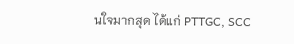นใจมากสุด ได้แก่ PTTGC, SCC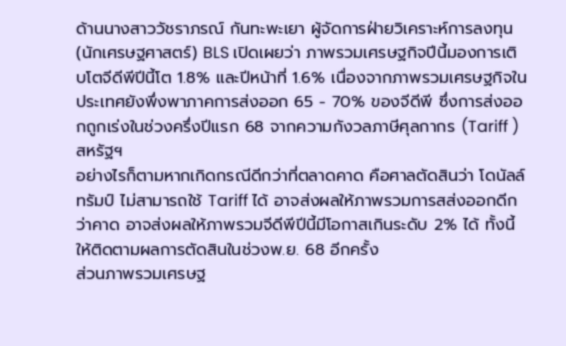ด้านนางสาววัชราภรณ์ กันทะพะเยา ผู้จัดการฝ่ายวิเคราะห์การลงทุน (นักเศรษฐศาสตร์) BLS เปิดเผยว่า ภาพรวมเศรษฐกิจปีนี้มองการเติบโตจีดีพีปีนี้โต 1.8% และปีหน้าที่ 1.6% เนื่องจากภาพรวมเศรษฐกิจในประเทศยังพึ่งพาภาคการส่งออก 65 - 70% ของจีดีพี ซึ่งการส่งออกถูกเร่งในช่วงครึ่งปีแรก 68 จากความกังวลภาษีศุลกากร (Tariff ) สหรัฐฯ
อย่างไรก็ตามหากเกิดกรณีดีกว่าที่ตลาดคาด คือศาลตัดสินว่า โดนัลล์ ทรัมป์ ไม่สามารถใช้ Tariff ได้ อาจส่งผลให้ภาพรวมการสส่งออกดีกว่าคาด อาจส่งผลให้ภาพรวมจีดีพีปีนี้มีโอกาสเกินระดับ 2% ได้ ทั้งนี้ให้ติดตามผลการตัดสินในช่วงพ.ย. 68 อีกครั้ง
ส่วนภาพรวมเศรษฐ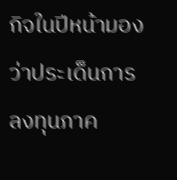กิจในปีหน้ามองว่าประเด็นการลงทุนภาค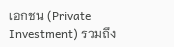เอกชน (Private Investment) รวมถึง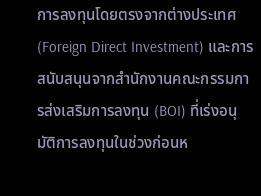การลงทุนโดยตรงจากต่างประเทศ (Foreign Direct Investment) และการสนับสนุนจากสำนักงานคณะกรรมการส่งเสริมการลงทุน (BOI) ที่เร่งอนุมัติการลงทุนในช่วงก่อนห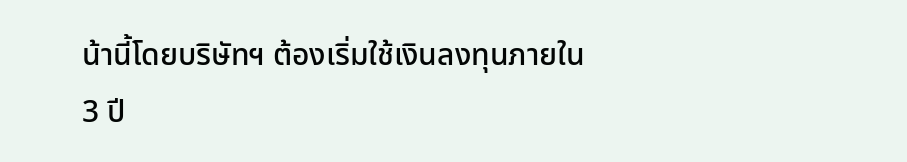น้านี้โดยบริษัทฯ ต้องเริ่มใช้เงินลงทุนภายใน 3 ปี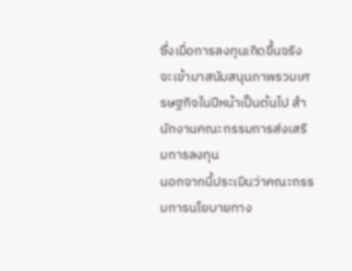ซึ่งเมื่อการลงทุนเกิดขึ้นจริงจะเข้ามาสนับสนุนภาพรวมเศรษฐกิจในปีหน้าเป็นต้นไป สำนักงานคณะกรรมการส่งเสริมการลงทุน
นอกจากนี้ประเมินว่าคณะกรรมการนโยบายทาง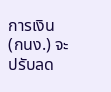การเงิน (กนง.) จะปรับลด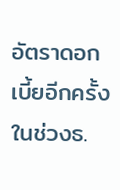อัตราดอกเบี้ยอีกครั้งในช่วงธ.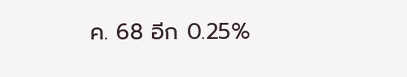ค. 68 อีก 0.25%